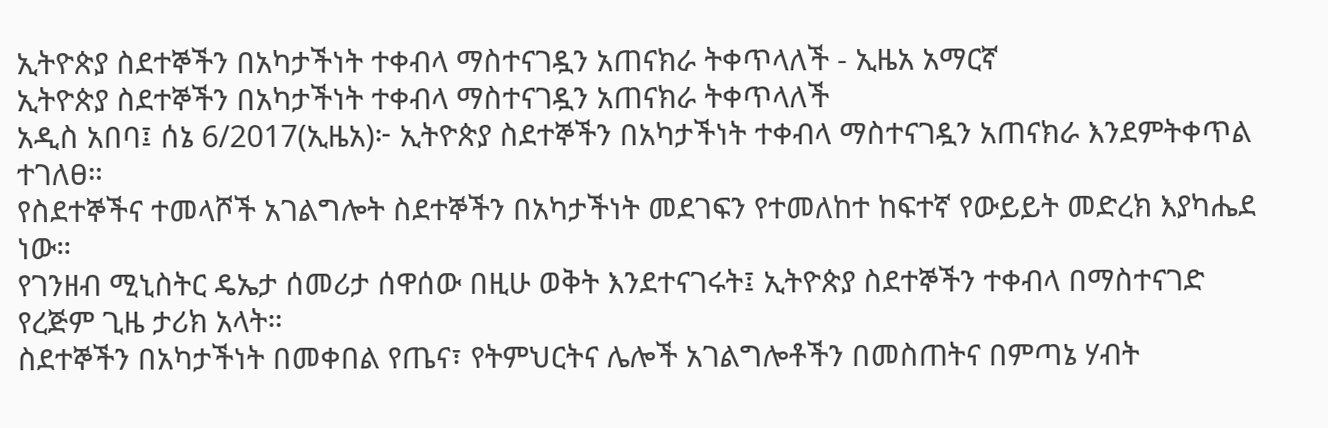ኢትዮጵያ ስደተኞችን በአካታችነት ተቀብላ ማስተናገዷን አጠናክራ ትቀጥላለች - ኢዜአ አማርኛ
ኢትዮጵያ ስደተኞችን በአካታችነት ተቀብላ ማስተናገዷን አጠናክራ ትቀጥላለች
አዲስ አበባ፤ ሰኔ 6/2017(ኢዜአ)፦ ኢትዮጵያ ስደተኞችን በአካታችነት ተቀብላ ማስተናገዷን አጠናክራ እንደምትቀጥል ተገለፀ።
የስደተኞችና ተመላሾች አገልግሎት ስደተኞችን በአካታችነት መደገፍን የተመለከተ ከፍተኛ የውይይት መድረክ እያካሔደ ነው።
የገንዘብ ሚኒስትር ዴኤታ ሰመሪታ ሰዋሰው በዚሁ ወቅት እንደተናገሩት፤ ኢትዮጵያ ስደተኞችን ተቀብላ በማስተናገድ የረጅም ጊዜ ታሪክ አላት።
ስደተኞችን በአካታችነት በመቀበል የጤና፣ የትምህርትና ሌሎች አገልግሎቶችን በመስጠትና በምጣኔ ሃብት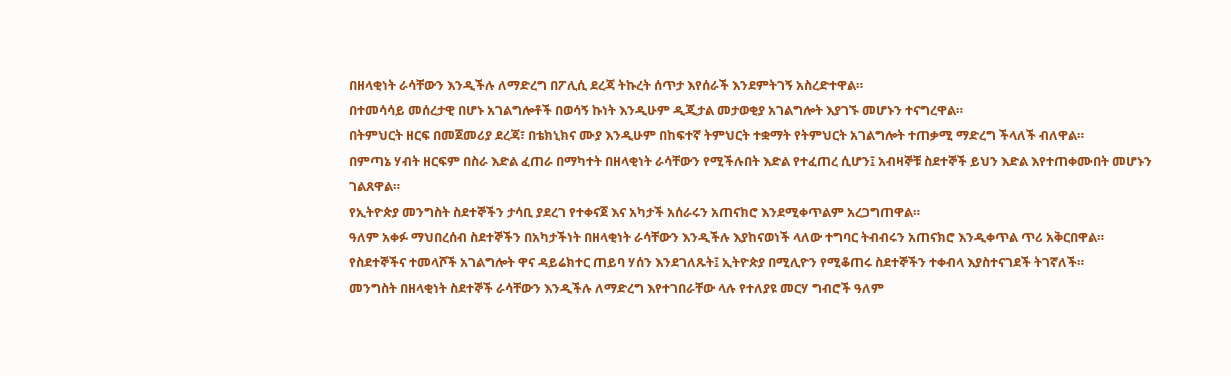በዘላቂነት ራሳቸውን እንዲችሉ ለማድረግ በፖሊሲ ደረጃ ትኩረት ሰጥታ እየሰራች እንደምትገኝ አስረድተዋል።
በተመሳሳይ መሰረታዊ በሆኑ አገልግሎቶች በወሳኝ ኩነት እንዲሁም ዲጂታል መታወቂያ አገልግሎት እያገኙ መሆኑን ተናግረዋል።
በትምህርት ዘርፍ በመጀመሪያ ደረጃ፣ በቴክኒክና ሙያ እንዲሁም በከፍተኛ ትምህርት ተቋማት የትምህርት አገልግሎት ተጠቃሚ ማድረግ ችላለች ብለዋል።
በምጣኔ ሃብት ዘርፍም በስራ እድል ፈጠራ በማካተት በዘላቂነት ራሳቸውን የሚችሉበት እድል የተፈጠረ ሲሆን፤ አብዛኞቹ ስደተኞች ይህን እድል እየተጠቀሙበት መሆኑን ገልጸዋል።
የኢትዮጵያ መንግስት ስደተኞችን ታሳቢ ያደረገ የተቀናጀ እና አካታች አሰራሩን አጠናክሮ እንደሚቀጥልም አረጋግጠዋል።
ዓለም አቀፉ ማህበረሰብ ስደተኞችን በአካታችነት በዘላቂነት ራሳቸውን እንዲችሉ እያከናወነች ላለው ተግባር ትብብሩን አጠናክሮ እንዲቀጥል ጥሪ አቅርበዋል።
የስደተኞችና ተመላሾች አገልግሎት ዋና ዳይሬክተር ጠይባ ሃሰን እንደገለጹት፤ ኢትዮጵያ በሚሊዮን የሚቆጠሩ ስደተኞችን ተቀብላ እያስተናገደች ትገኛለች።
መንግስት በዘላቂነት ስደተኞች ራሳቸውን እንዲችሉ ለማድረግ እየተገበራቸው ላሉ የተለያዩ መርሃ ግብሮች ዓለም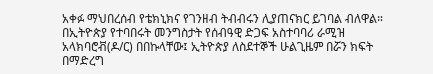አቀፉ ማህበረሰብ የቴክኒክና የገንዘብ ትብብሩን ሊያጠናክር ይገባል ብለዋል።
በኢትዮጵያ የተባበሩት መንግስታት የሰብዓዊ ድጋፍ አስተባባሪ ራሚዝ አላክባሮቭ(ዶ/ር) በበኩላቸው፤ ኢትዮጵያ ለስደተኞች ሁልጊዜም በሯን ክፍት በማድረግ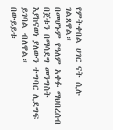የምትቀበል ሀገር ናት ሲሉ ገልጸዋል።
በመሆኑም የዓለም አቀፉ ማህበረሰብ በጀቱን በማሳደግ መንግስት እያከናወነ ያለውን ተግባር ሊደግፍ ይገባል ብለዋል።
በውይይቱ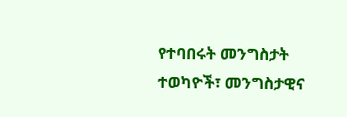የተባበሩት መንግስታት ተወካዮች፣ መንግስታዊና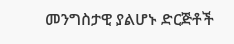መንግስታዊ ያልሆኑ ድርጅቶች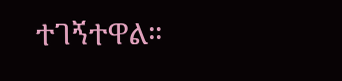ተገኝተዋል።